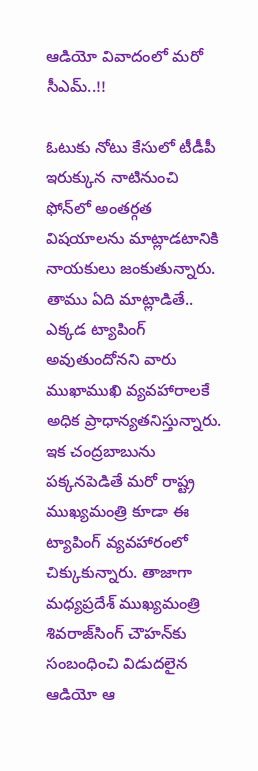ఆడియో వివాదంలో మరో సీఎమ్‌..!!

ఓటుకు నోటు కేసులో టీడీపీ ఇరుక్కున నాటినుంచి ఫోన్‌లో అంతర్గత విషయాలను మాట్లాడటానికి నాయకులు జంకుతున్నారు. తాము ఏది మాట్లాడితే.. ఎక్కడ ట్యాపింగ్‌ అవుతుందోనని వారు ముఖాముఖి వ్యవహారాలకే అధిక ప్రాధాన్యతనిస్తున్నారు. ఇక చంద్రబాబును పక్కనపెడితే మరో రాష్ట్ర ముఖ్యమంత్రి కూడా ఈ ట్యాపింగ్‌ వ్యవహారంలో చిక్కుకున్నారు. తాజాగా మధ్యప్రదేశ్‌ ముఖ్యమంత్రి శివరాజ్‌సింగ్‌ చౌహన్‌కు సంబంధించి విడుదలైన ఆడియో ఆ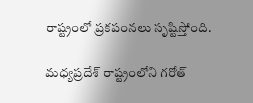రాష్ట్రంలో ప్రకపంనలు సృష్టిస్తోంది.

మధ్యప్రదేశ్‌ రాష్ట్రంలోని గరోత్‌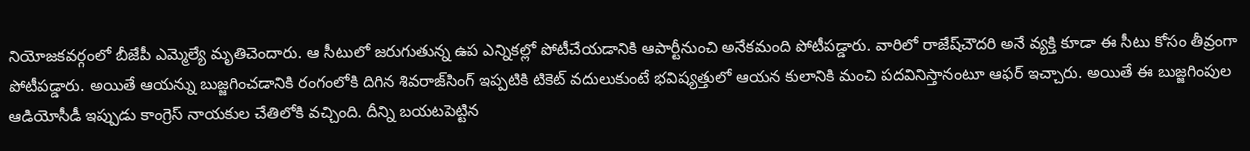నియోజకవర్గంలో బీజేపీ ఎమ్మెల్యే మృతిచెందారు. ఆ సీటులో జరుగుతున్న ఉప ఎన్నికల్లో పోటీచేయడానికి ఆపార్టీనుంచి అనేకమంది పోటీపడ్డారు. వారిలో రాజేష్‌చౌదరి అనే వ్యక్తి కూడా ఈ సీటు కోసం తీవ్రంగా పోటీపడ్డారు. అయితే ఆయన్ను బుజ్జగించడానికి రంగంలోకి దిగిన శివరాజ్‌సింగ్‌ ఇప్పటికి టికెట్‌ వదులుకుంటే భవిష్యత్తులో ఆయన కులానికి మంచి పదవినిస్తానంటూ ఆఫర్‌ ఇచ్చారు. అయితే ఈ బుజ్జగింపుల ఆడియోసీడీ ఇప్పుడు కాంగ్రెస్‌ నాయకుల చేతిలోకి వచ్చింది. దీన్ని బయటపెట్టిన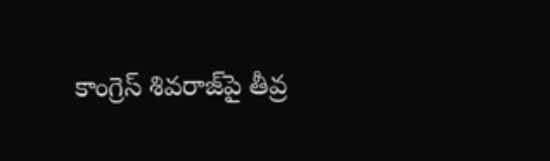కాంగ్రెస్‌ శివరాజ్‌పై తీవ్ర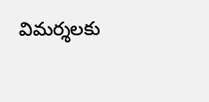విమర్శలకు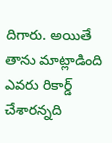దిగారు. అయితే తాను మాట్లాడింది ఎవరు రికార్డ్‌ చేశారన్నది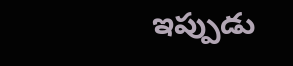ఇప్పుడు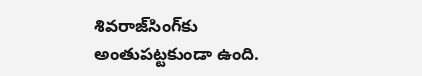శివరాజ్‌సింగ్‌కు అంతుపట్టకుండా ఉంది.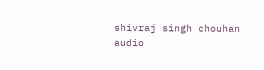shivraj singh chouhan
audio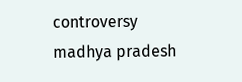controversy
madhya pradesh